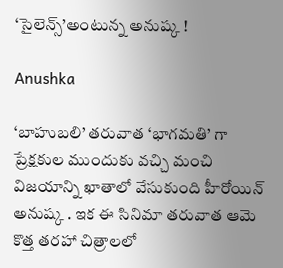‘సైలెన్స్’అంటున్న అనుష్క !

Anushka

‘బాహుబలి’ తరువాత ‘భాగమతి’ గా ప్రేక్షకుల ముందుకు వచ్చి మంచి విజయాన్ని ఖాతాలో వేసుకుంది హీరోయిన్ అనుష్క . ఇక ఈ సినిమా తరువాత ఆమె కొత్త తరహా చిత్రాలలో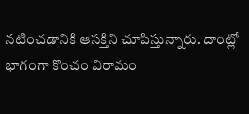నటించడానికి ఆసక్తిని చూపిస్తున్నారు. దాంట్లో భాగంగా కొంచం విరామం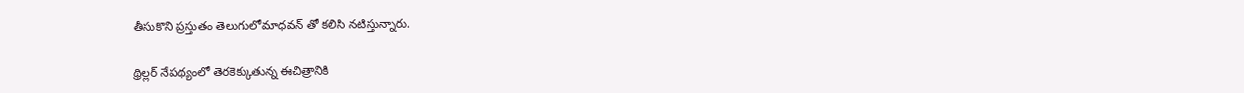తీసుకొని ప్రస్తుతం తెలుగులోమాధవన్ తో కలిసి నటిస్తున్నారు.

థ్రిల్లర్ నేపథ్యంలో తెరకెక్కుతున్న ఈచిత్రానికి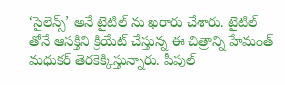‘సైలెన్స్’ అనే టైటిల్ ను ఖరారు చేశారు. టైటిల్ తోనే ఆసక్తిని క్రియేట్ చేస్తున్న ఈ చిత్రాన్ని హేమంత్ మధుకర్ తెరకెక్కిస్తున్నారు. పీపుల్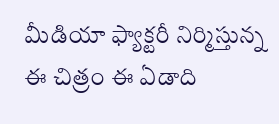మీడియా ఫ్యాక్టరీ నిర్మిస్తున్న ఈ చిత్రం ఈ ఏడాది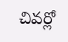చివర్లో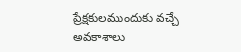ప్రేక్షకులముందుకు వచ్చే అవకాశాలు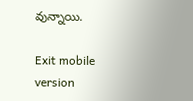వున్నాయి.

Exit mobile version